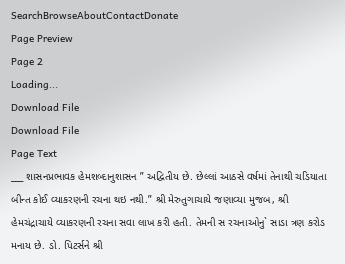SearchBrowseAboutContactDonate
Page Preview
Page 2
Loading...
Download File
Download File
Page Text
___ શાસનપ્રભાવક હેમશબ્દાનુશાસન ” અદ્વિતીય છે. છેલ્લાં આઠસે વર્ષમાં તેનાથી ચડિયાતા બીન્ત કોઈ વ્યાકરણની રચના થઇ નથી.” શ્રી મેરુતુગાચાયે જણાવ્યા મુજબ, શ્રી હેમચંદ્રાચાયે વ્યાકરણની રચના સવા લાખ કરી હતી. તેમની સ રચનાઓનુ` સાડા ત્રણ કરોડ મનાય છે. ડો. પિટર્સને શ્રી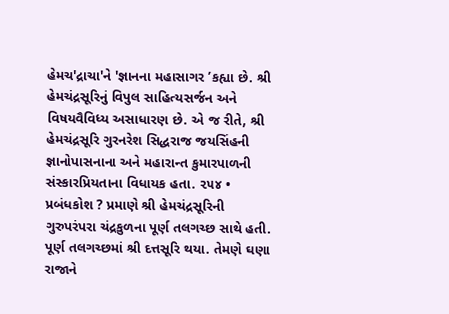હેમચ'દ્રાચા'ને 'જ્ઞાનના મહાસાગર ’કહ્યા છે. શ્રી હેમચંદ્રસૂરિનું વિપુલ સાહિત્યસર્જન અને વિષયવૈવિધ્ય અસાધારણ છે. એ જ રીતે, શ્રી હેમચંદ્રસૂરિ ગુરનરેશ સિદ્ધરાજ જયસિંહની જ્ઞાનોપાસનાના અને મહારાન્ત કુમારપાળની સંસ્કારપ્રિયતાના વિધાયક હતા. ૨૫૪ • પ્રબંધકોશ ? પ્રમાણે શ્રી હેમચંદ્રસૂરિની ગુરુપરંપરા ચંદ્રકુળના પૂર્ણ તલગચ્છ સાથે હતી. પૂર્ણ તલગચ્છમાં શ્રી દત્તસૂરિ થયા. તેમણે ઘણા રાજાને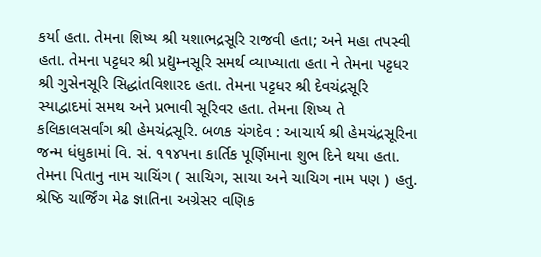કર્યા હતા. તેમના શિષ્ય શ્રી યશાભદ્રસૂરિ રાજવી હતા; અને મહા તપસ્વી હતા. તેમના પટ્ટધર શ્રી પ્રદ્યુમ્નસૂરિ સમર્થ વ્યાખ્યાતા હતા ને તેમના પટ્ટધર શ્રી ગુસેનસૂરિ સિદ્ધાંતવિશારદ હતા. તેમના પટ્ટધર શ્રી દેવચંદ્રસૂરિ સ્યાદ્વાદમાં સમથ અને પ્રભાવી સૂરિવર હતા. તેમના શિષ્ય તે કલિકાલસર્વાંગ શ્રી હેમચંદ્રસૂરિ. બળક ચંગદેવ : આચાર્ય શ્રી હેમચંદ્રસૂરિના જન્મ ધંધુકામાં વિ. સં. ૧૧૪૫ના કાર્તિક પૂર્ણિમાના શુભ દિને થયા હતા. તેમના પિતાનુ નામ ચાચિંગ ( સાચિગ, સાચા અને ચાચિગ નામ પણ ) હતુ. શ્રેષ્ઠિ ચાર્જિંગ મેઢ જ્ઞાતિના અગ્રેસર વણિક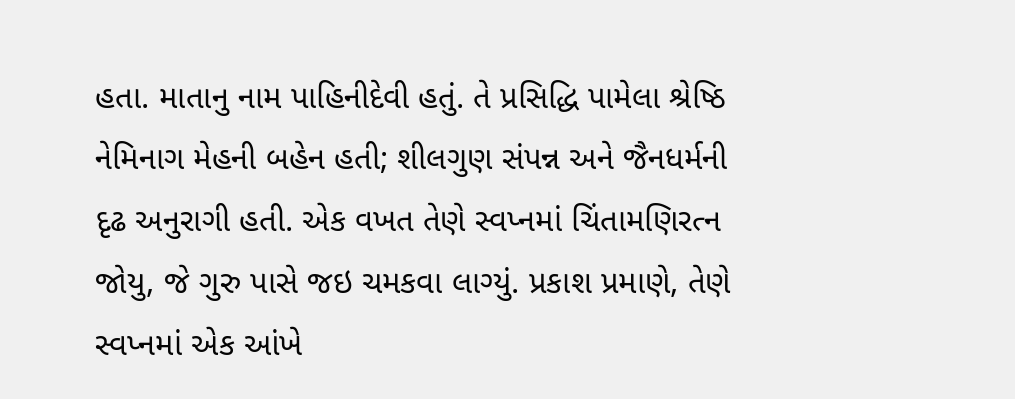હતા. માતાનુ નામ પાહિનીદેવી હતું. તે પ્રસિદ્ધિ પામેલા શ્રેષ્ઠિ નેમિનાગ મેહની બહેન હતી; શીલગુણ સંપન્ન અને જૈનધર્મની દૃઢ અનુરાગી હતી. એક વખત તેણે સ્વપ્નમાં ચિંતામણિરત્ન જોયુ, જે ગુરુ પાસે જઇ ચમકવા લાગ્યું. પ્રકાશ પ્રમાણે, તેણે સ્વપ્નમાં એક આંખે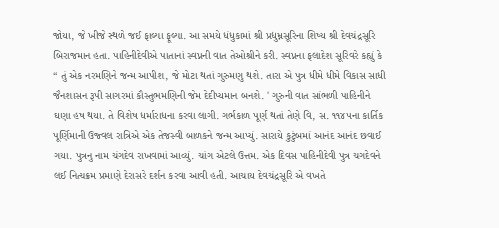જોયા, જે ખીજે સ્થળે જઈ ફાલ્યા ફૂલ્યા. આ સમયે ધંધુકામાં શ્રી પ્રદ્યુમ્નસૂરિના શિષ્ય શ્રી દેવચંદ્રસૂરિ બિરાજમાન હતા. પાહિનીદેવીએ પાતાનાં સ્વપ્નની વાત તેઓશ્રીને કરી. સ્વપ્નના ફલાદેશ સૂરિવરે કહ્યું કે “ તું એક નરમણિને જન્મ આપીશ, જે મોટા થતાં ગુરુમણુ થશે. તારા એ પુત્ર ધીમે ધીમે વિકાસ સાધી જૈનશાસન રૂપી સાગરમાં કૌસ્તુભમણિની જેમ દેદીપ્યમાન બનશે. ' ગુરુની વાત સાંભળી પાહિનીને ઘણા હષ થયા. તે વિશેષ ધર્મારાધના કરવા લાગી. ગર્ભકાળ પૂર્ણ થતાં તેણે વિ, સ. ૧૧૪૫ના કાર્તિક પૂર્ણિમાની ઉજ્વલ રાત્રિએ એક તેજસ્વી બાળકને જન્મ આપ્યું. સારાયે કુટુંબમાં આનંદ આનંદ છવાઈ ગયા. પુત્રનુ નામ ચંગદેવ રાખવામાં આવ્યું. ચાંગ એટલે ઉત્તમ. એક દિવસ પાહિનીદેવી પુત્ર ચગદેવને લઈ નિત્યક્રમ પ્રમાણે દેરાસરે દર્શન કરવા આવી હતી. આચાય દેવચંદ્રસૂરિ એ વખતે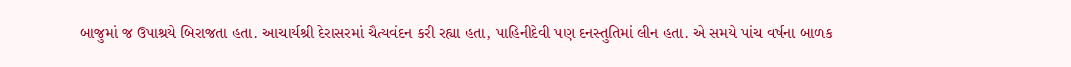બાજુમાં જ ઉપાશ્રયે બિરાજતા હતા. આચાર્યશ્રી દેરાસરમાં ચૈત્યવંદન કરી રહ્યા હતા, પાહિનીદેવી પણ દનસ્તુતિમાં લીન હતા. એ સમયે પાંચ વર્ષના બાળક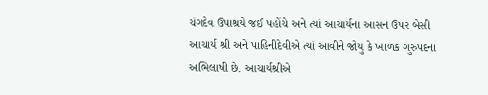ચંગદેવ ઉપાશ્રયે જઈ પહોંચે અને ત્યાં આચાર્યના આસન ઉપર બેસી આચાર્ય શ્રી અને પાહિનીદેવીએ ત્યાં આવીને જોયુ કે ખાળક ગુરુપદના અભિલાષી છે. આચાર્યશ્રીએ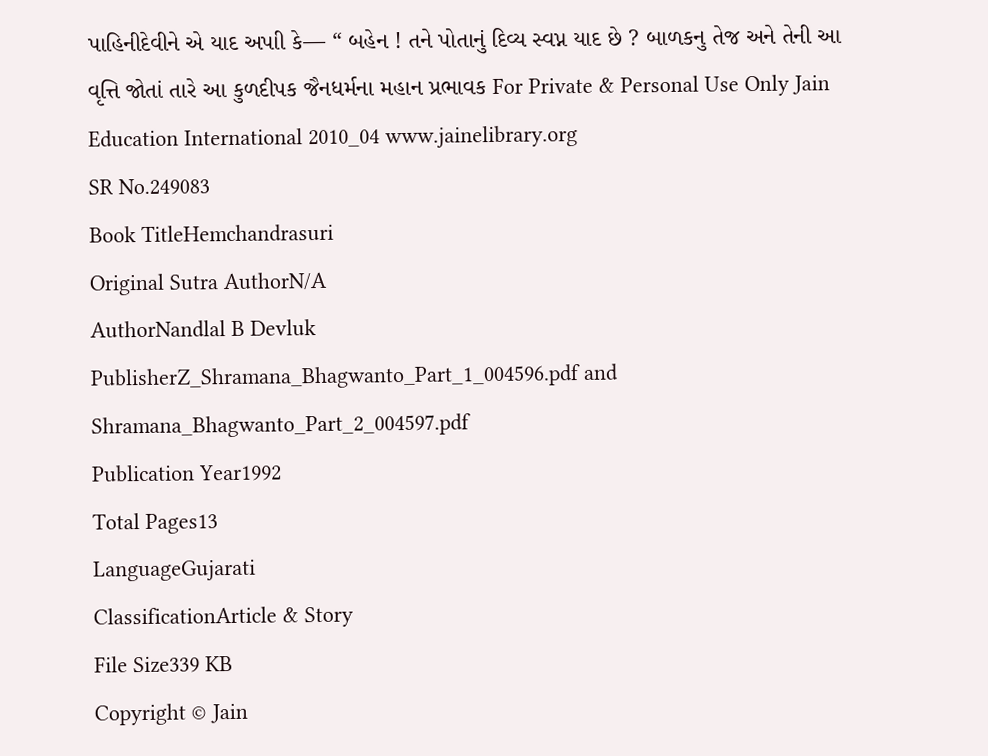પાહિનીદેવીને એ યાદ અપાી કે— “ બહેન ! તને પોતાનું દિવ્ય સ્વપ્ન યાદ છે ? બાળકનુ તેજ અને તેની આ વૃત્તિ જોતાં તારે આ કુળદીપક જૈનધર્મના મહાન પ્રભાવક For Private & Personal Use Only Jain Education International 2010_04 www.jainelibrary.org
SR No.249083
Book TitleHemchandrasuri
Original Sutra AuthorN/A
AuthorNandlal B Devluk
PublisherZ_Shramana_Bhagwanto_Part_1_004596.pdf and Shramana_Bhagwanto_Part_2_004597.pdf
Publication Year1992
Total Pages13
LanguageGujarati
ClassificationArticle & Story
File Size339 KB
Copyright © Jain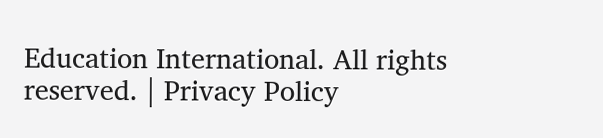Education International. All rights reserved. | Privacy Policy